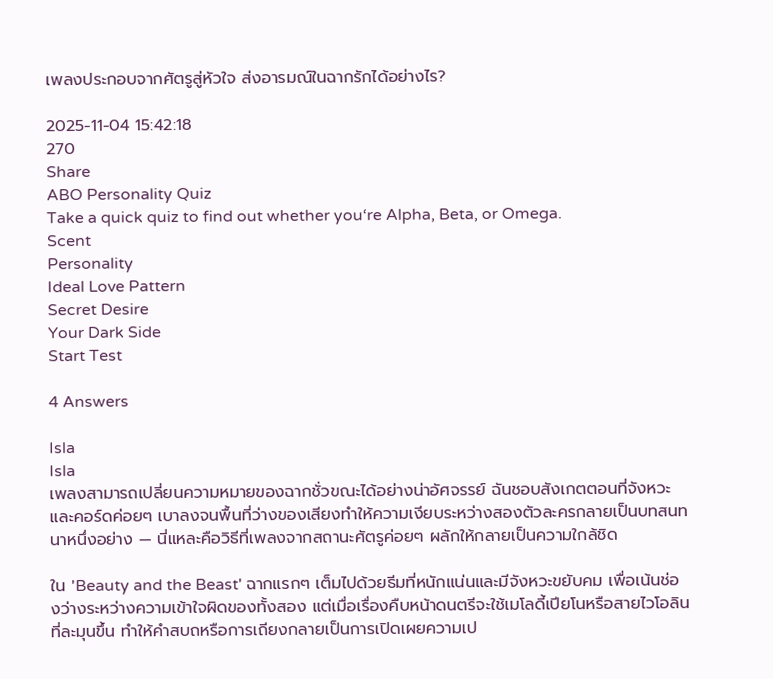เพลงประกอบจากศัตรูสู่หัวใจ ส่งอารมณ์ในฉากรักได้อย่างไร?

2025-11-04 15:42:18
270
Share
ABO Personality Quiz
Take a quick quiz to find out whether you‘re Alpha, Beta, or Omega.
Scent
Personality
Ideal Love Pattern
Secret Desire
Your Dark Side
Start Test

4 Answers

Isla
Isla
เพลงสามารถเปลี่ยนความหมายของฉากชั่วขณะได้อย่างน่าอัศจรรย์ ฉันชอบสังเกตตอนที่จังหวะและคอร์ดค่อยๆ เบาลงจนพื้นที่ว่างของเสียงทำให้ความเงียบระหว่างสองตัวละครกลายเป็นบทสนทนาหนึ่งอย่าง — นี่แหละคือวิธีที่เพลงจากสถานะศัตรูค่อยๆ ผลักให้กลายเป็นความใกล้ชิด

ใน 'Beauty and the Beast' ฉากแรกๆ เต็มไปด้วยธีมที่หนักแน่นและมีจังหวะขยับคม เพื่อเน้นช่องว่างระหว่างความเข้าใจผิดของทั้งสอง แต่เมื่อเรื่องคืบหน้าดนตรีจะใช้เมโลดี้เปียโนหรือสายไวโอลินที่ละมุนขึ้น ทำให้คำสบถหรือการเถียงกลายเป็นการเปิดเผยความเป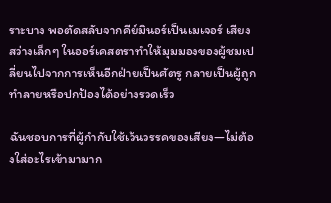ราะบาง พอตัดสลับจากคีย์มินอร์เป็นเมเจอร์ เสียงสว่างเล็กๆ ในออร์เคสตราทำให้มุมมองของผู้ชมเปลี่ยนไปจากการเห็นอีกฝ่ายเป็นศัตรู กลายเป็นผู้ถูกทำลายหรือปกป้องได้อย่างรวดเร็ว

ฉันชอบการที่ผู้กำกับใช้เว้นวรรคของเสียง—ไม่ต้องใส่อะไรเข้ามามาก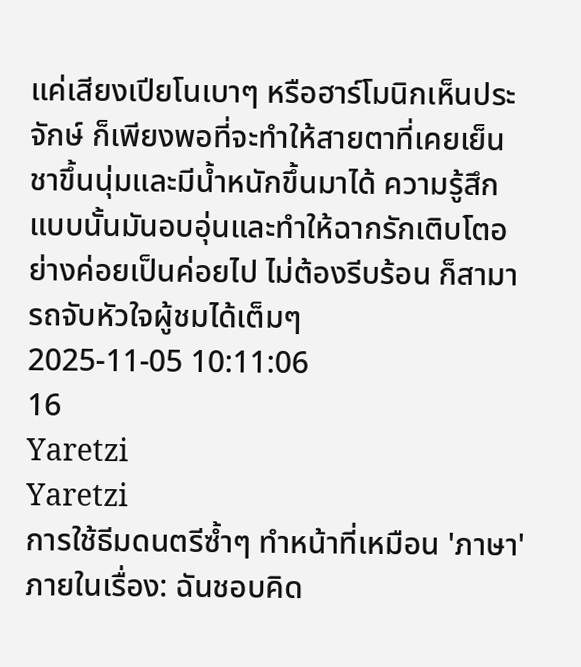แค่เสียงเปียโนเบาๆ หรือฮาร์โมนิกเห็นประจักษ์ ก็เพียงพอที่จะทำให้สายตาที่เคยเย็นชาขึ้นนุ่มและมีน้ำหนักขึ้นมาได้ ความรู้สึกแบบนั้นมันอบอุ่นและทำให้ฉากรักเติบโตอย่างค่อยเป็นค่อยไป ไม่ต้องรีบร้อน ก็สามารถจับหัวใจผู้ชมได้เต็มๆ
2025-11-05 10:11:06
16
Yaretzi
Yaretzi
การใช้ธีมดนตรีซ้ำๆ ทำหน้าที่เหมือน 'ภาษา' ภายในเรื่อง: ฉันชอบคิด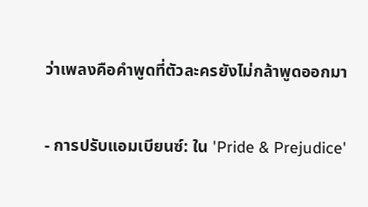ว่าเพลงคือคำพูดที่ตัวละครยังไม่กล้าพูดออกมา

- การปรับแอมเบียนซ์: ใน 'Pride & Prejudice'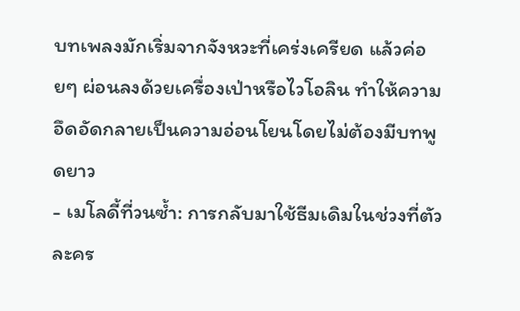บทเพลงมักเริ่มจากจังหวะที่เคร่งเครียด แล้วค่อยๆ ผ่อนลงด้วยเครื่องเป่าหรือไวโอลิน ทำให้ความอึดอัดกลายเป็นความอ่อนโยนโดยไม่ต้องมีบทพูดยาว
- เมโลดี้ที่วนซ้ำ: การกลับมาใช้ธีมเดิมในช่วงที่ตัวละคร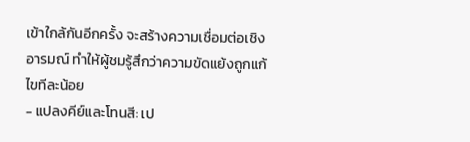เข้าใกล้กันอีกครั้ง จะสร้างความเชื่อมต่อเชิงอารมณ์ ทำให้ผู้ชมรู้สึกว่าความขัดแย้งถูกแก้ไขทีละน้อย
- แปลงคีย์และโทนสี: เป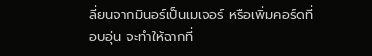ลี่ยนจากมินอร์เป็นเมเจอร์ หรือเพิ่มคอร์ดที่อบอุ่น จะทำให้ฉากที่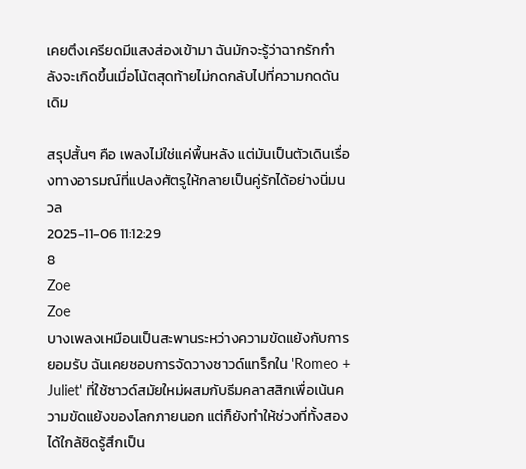เคยตึงเครียดมีแสงส่องเข้ามา ฉันมักจะรู้ว่าฉากรักกำลังจะเกิดขึ้นเมื่อโน้ตสุดท้ายไม่กดกลับไปที่ความกดดันเดิม

สรุปสั้นๆ คือ เพลงไม่ใช่แค่พื้นหลัง แต่มันเป็นตัวเดินเรื่องทางอารมณ์ที่แปลงศัตรูให้กลายเป็นคู่รักได้อย่างนิ่มนวล
2025-11-06 11:12:29
8
Zoe
Zoe
บางเพลงเหมือนเป็นสะพานระหว่างความขัดแย้งกับการยอมรับ ฉันเคยชอบการจัดวางซาวด์แทร็กใน 'Romeo + Juliet' ที่ใช้ซาวด์สมัยใหม่ผสมกับธีมคลาสสิกเพื่อเน้นความขัดแย้งของโลกภายนอก แต่ก็ยังทำให้ช่วงที่ทั้งสองได้ใกล้ชิดรู้สึกเป็น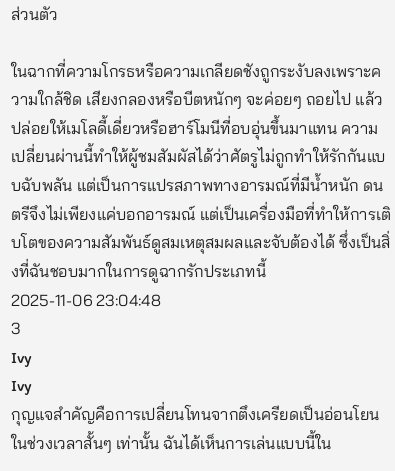ส่วนตัว

ในฉากที่ความโกรธหรือความเกลียดชังถูกระงับลงเพราะความใกล้ชิด เสียงกลองหรือบีตหนักๆ จะค่อยๆ ถอยไป แล้วปล่อยให้เมโลดี้เดี่ยวหรือฮาร์โมนีที่อบอุ่นขึ้นมาแทน ความเปลี่ยนผ่านนี้ทำให้ผู้ชมสัมผัสได้ว่าศัตรูไม่ถูกทำให้รักกันแบบฉับพลัน แต่เป็นการแปรสภาพทางอารมณ์ที่มีน้ำหนัก ดนตรีจึงไม่เพียงแค่บอกอารมณ์ แต่เป็นเครื่องมือที่ทำให้การเติบโตของความสัมพันธ์ดูสมเหตุสมผลและจับต้องได้ ซึ่งเป็นสิ่งที่ฉันชอบมากในการดูฉากรักประเภทนี้
2025-11-06 23:04:48
3
Ivy
Ivy
กุญแจสำคัญคือการเปลี่ยนโทนจากตึงเครียดเป็นอ่อนโยนในช่วงเวลาสั้นๆ เท่านั้น ฉันได้เห็นการเล่นแบบนี้ใน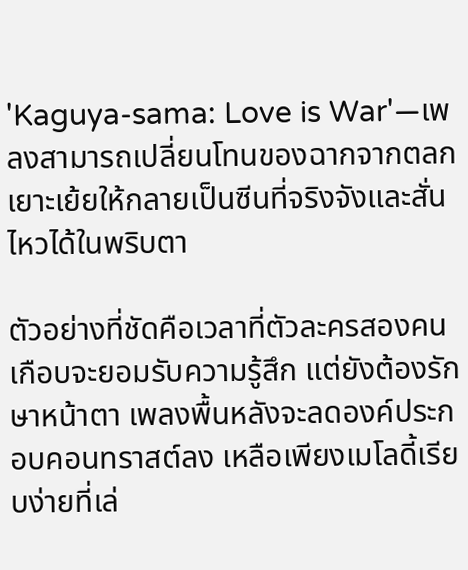'Kaguya-sama: Love is War'—เพลงสามารถเปลี่ยนโทนของฉากจากตลกเยาะเย้ยให้กลายเป็นซีนที่จริงจังและสั่นไหวได้ในพริบตา

ตัวอย่างที่ชัดคือเวลาที่ตัวละครสองคนเกือบจะยอมรับความรู้สึก แต่ยังต้องรักษาหน้าตา เพลงพื้นหลังจะลดองค์ประกอบคอนทราสต์ลง เหลือเพียงเมโลดี้เรียบง่ายที่เล่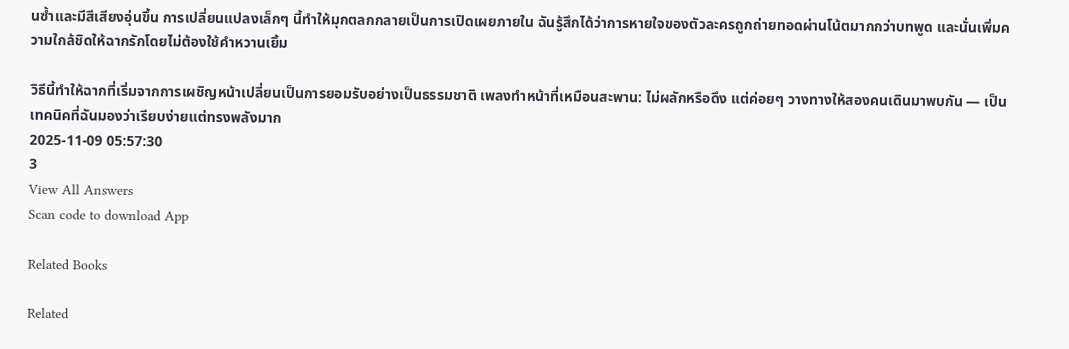นซ้ำและมีสีเสียงอุ่นขึ้น การเปลี่ยนแปลงเล็กๆ นี้ทำให้มุกตลกกลายเป็นการเปิดเผยภายใน ฉันรู้สึกได้ว่าการหายใจของตัวละครถูกถ่ายทอดผ่านโน้ตมากกว่าบทพูด และนั่นเพิ่มความใกล้ชิดให้ฉากรักโดยไม่ต้องใช้คำหวานเยิ้ม

วิธีนี้ทำให้ฉากที่เริ่มจากการเผชิญหน้าเปลี่ยนเป็นการยอมรับอย่างเป็นธรรมชาติ เพลงทำหน้าที่เหมือนสะพาน: ไม่ผลักหรือดึง แต่ค่อยๆ วางทางให้สองคนเดินมาพบกัน — เป็นเทคนิคที่ฉันมองว่าเรียบง่ายแต่ทรงพลังมาก
2025-11-09 05:57:30
3
View All Answers
Scan code to download App

Related Books

Related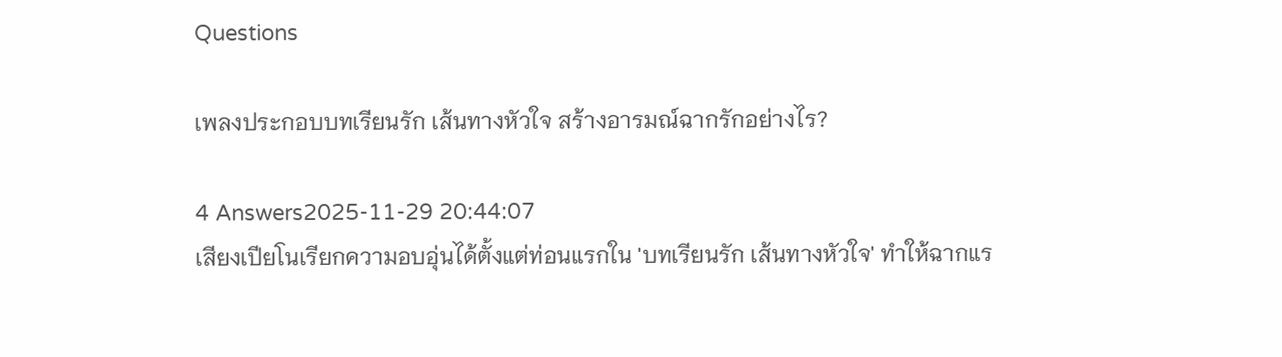Questions

เพลงประกอบบทเรียนรัก เส้นทางหัวใจ สร้างอารมณ์ฉากรักอย่างไร?

4 Answers2025-11-29 20:44:07
เสียงเปียโนเรียกความอบอุ่นได้ตั้งแต่ท่อนแรกใน 'บทเรียนรัก เส้นทางหัวใจ' ทำให้ฉากแร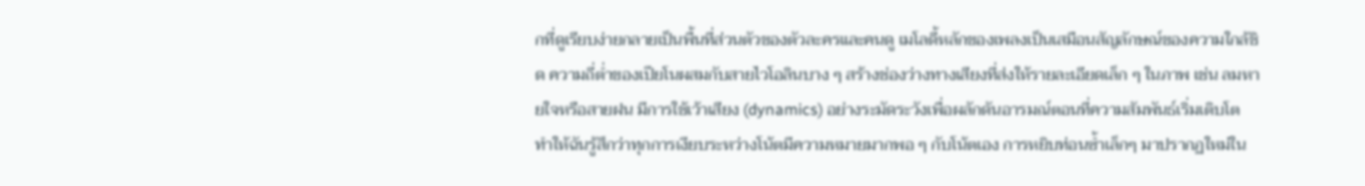กที่ดูเรียบง่ายกลายเป็นพื้นที่ส่วนตัวของตัวละครและคนดู เมโลดี้หลักของเพลงเป็นเสมือนสัญลักษณ์ของความใกล้ชิด ความถี่ต่ำของเปียโนผสมกับสายไวโอลินบาง ๆ สร้างช่องว่างทางเสียงที่ส่งให้รายละเอียดเล็ก ๆ ในภาพ เช่น ลมหายใจหรือสายฝน มีการใช้เว้าเสียง (dynamics) อย่างระมัดระวังเพื่อผลักดันอารมณ์ตอนที่ความสัมพันธ์เริ่มเติบโต ทำให้ฉันรู้สึกว่าทุกการเงียบระหว่างโน้ตมีความหมายมากพอ ๆ กับโน้ตเอง การหยิบท่อนซ้ำเล็กๆ มาปรากฏใหม่ใน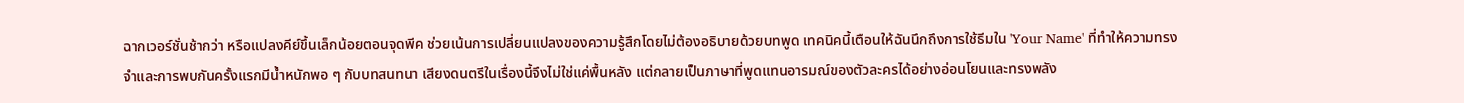ฉากเวอร์ชั่นช้ากว่า หรือแปลงคีย์ขึ้นเล็กน้อยตอนจุดพีค ช่วยเน้นการเปลี่ยนแปลงของความรู้สึกโดยไม่ต้องอธิบายด้วยบทพูด เทคนิคนี้เตือนให้ฉันนึกถึงการใช้ธีมใน 'Your Name' ที่ทำให้ความทรงจำและการพบกันครั้งแรกมีน้ำหนักพอ ๆ กับบทสนทนา เสียงดนตรีในเรื่องนี้จึงไม่ใช่แค่พื้นหลัง แต่กลายเป็นภาษาที่พูดแทนอารมณ์ของตัวละครได้อย่างอ่อนโยนและทรงพลัง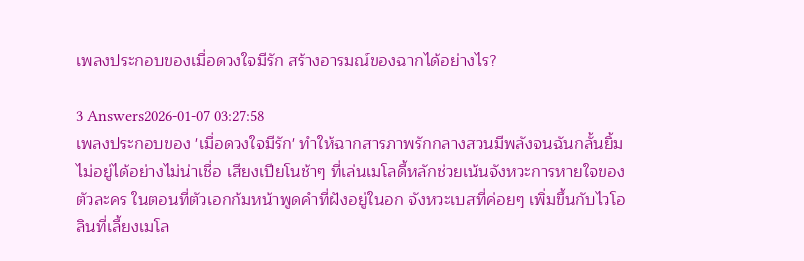เพลงประกอบของเมื่อดวงใจมีรัก สร้างอารมณ์ของฉากได้อย่างไร?

3 Answers2026-01-07 03:27:58
เพลงประกอบของ 'เมื่อดวงใจมีรัก' ทำให้ฉากสารภาพรักกลางสวนมีพลังจนฉันกลั้นยิ้มไม่อยู่ได้อย่างไม่น่าเชื่อ เสียงเปียโนช้าๆ ที่เล่นเมโลดี้หลักช่วยเน้นจังหวะการหายใจของตัวละคร ในตอนที่ตัวเอกก้มหน้าพูดคำที่ฝังอยู่ในอก จังหวะเบสที่ค่อยๆ เพิ่มขึ้นกับไวโอลินที่เลี้ยงเมโล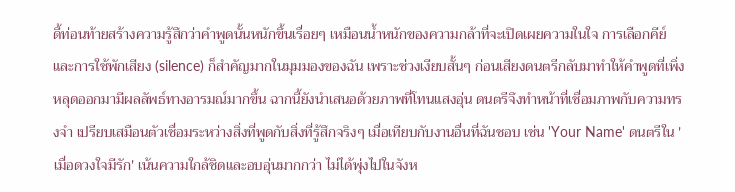ดี้ท่อนท้ายสร้างความรู้สึกว่าคำพูดนั้นหนักขึ้นเรื่อยๆ เหมือนน้ำหนักของความกล้าที่จะเปิดเผยความในใจ การเลือกคีย์และการใช้พักเสียง (silence) ก็สำคัญมากในมุมมองของฉัน เพราะช่วงเงียบสั้นๆ ก่อนเสียงดนตรีกลับมาทำให้คำพูดที่เพิ่งหลุดออกมามีผลลัพธ์ทางอารมณ์มากขึ้น ฉากนี้ยังนำเสนอด้วยภาพที่โทนแสงอุ่น ดนตรีจึงทำหน้าที่เชื่อมภาพกับความทรงจำ เปรียบเสมือนตัวเชื่อมระหว่างสิ่งที่พูดกับสิ่งที่รู้สึกจริงๆ เมื่อเทียบกับงานอื่นที่ฉันชอบ เช่น 'Your Name' ดนตรีใน 'เมื่อดวงใจมีรัก' เน้นความใกล้ชิดและอบอุ่นมากกว่า ไม่ได้พุ่งไปในจังห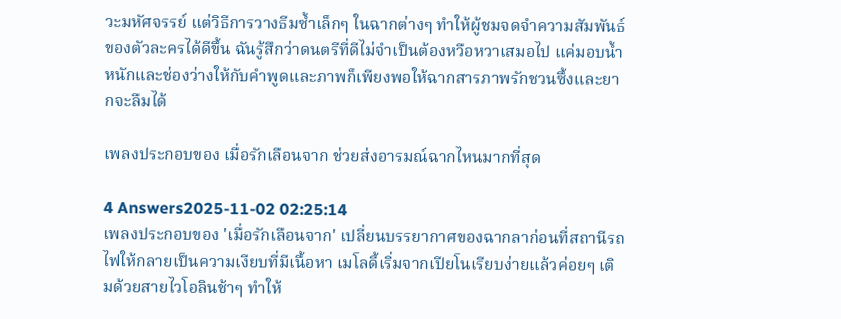วะมหัศจรรย์ แต่วิธีการวางธีมซ้ำเล็กๆ ในฉากต่างๆ ทำให้ผู้ชมจดจำความสัมพันธ์ของตัวละครได้ดีขึ้น ฉันรู้สึกว่าดนตรีที่ดีไม่จำเป็นต้องหวือหวาเสมอไป แค่มอบน้ำหนักและช่องว่างให้กับคำพูดและภาพก็เพียงพอให้ฉากสารภาพรักชวนซึ้งและยากจะลืมได้

เพลงประกอบของ เมื่อรักเลือนจาก ช่วยส่งอารมณ์ฉากไหนมากที่สุด

4 Answers2025-11-02 02:25:14
เพลงประกอบของ 'เมื่อรักเลือนจาก' เปลี่ยนบรรยากาศของฉากลาก่อนที่สถานีรถไฟให้กลายเป็นความเงียบที่มีเนื้อหา เมโลดี้เริ่มจากเปียโนเรียบง่ายแล้วค่อยๆ เติมด้วยสายไวโอลินช้าๆ ทำให้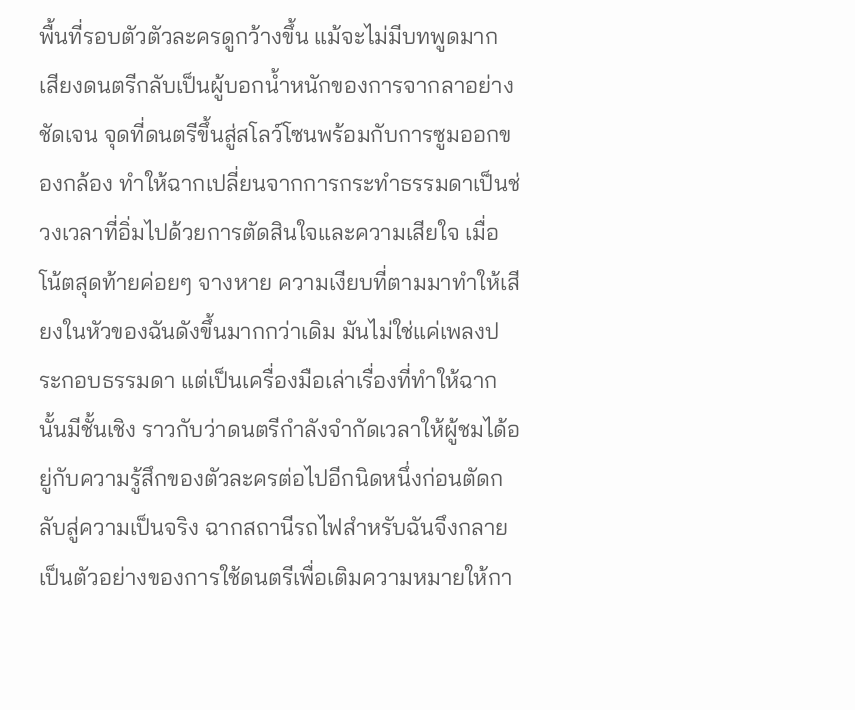พื้นที่รอบตัวตัวละครดูกว้างขึ้น แม้จะไม่มีบทพูดมาก เสียงดนตรีกลับเป็นผู้บอกน้ำหนักของการจากลาอย่างชัดเจน จุดที่ดนตรีขึ้นสู่สโลว์โซนพร้อมกับการซูมออกของกล้อง ทำให้ฉากเปลี่ยนจากการกระทำธรรมดาเป็นช่วงเวลาที่อิ่มไปด้วยการตัดสินใจและความเสียใจ เมื่อโน้ตสุดท้ายค่อยๆ จางหาย ความเงียบที่ตามมาทำให้เสียงในหัวของฉันดังขึ้นมากกว่าเดิม มันไม่ใช่แค่เพลงประกอบธรรมดา แต่เป็นเครื่องมือเล่าเรื่องที่ทำให้ฉากนั้นมีชั้นเชิง ราวกับว่าดนตรีกำลังจำกัดเวลาให้ผู้ชมได้อยู่กับความรู้สึกของตัวละครต่อไปอีกนิดหนึ่งก่อนตัดกลับสู่ความเป็นจริง ฉากสถานีรถไฟสำหรับฉันจึงกลายเป็นตัวอย่างของการใช้ดนตรีเพื่อเติมความหมายให้กา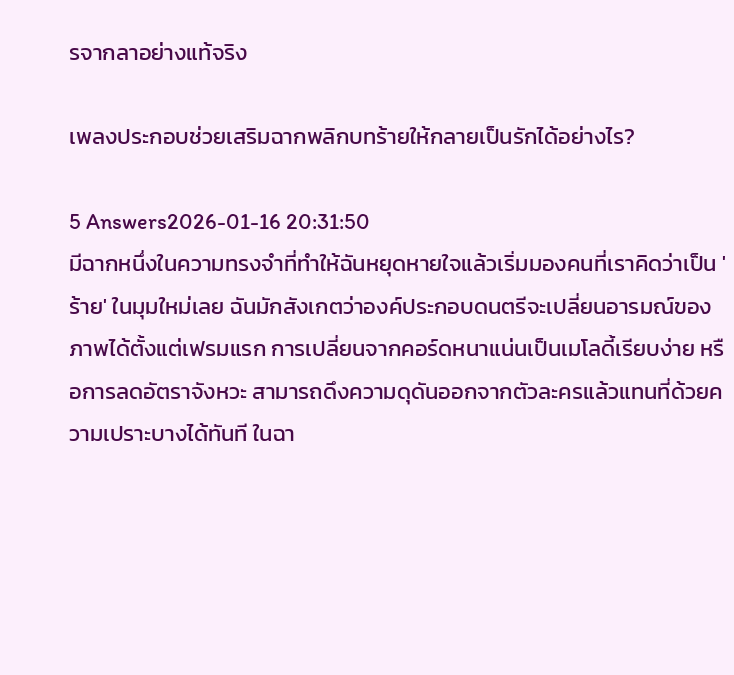รจากลาอย่างแท้จริง

เพลงประกอบช่วยเสริมฉากพลิกบทร้ายให้กลายเป็นรักได้อย่างไร?

5 Answers2026-01-16 20:31:50
มีฉากหนึ่งในความทรงจำที่ทำให้ฉันหยุดหายใจแล้วเริ่มมองคนที่เราคิดว่าเป็น 'ร้าย' ในมุมใหม่เลย ฉันมักสังเกตว่าองค์ประกอบดนตรีจะเปลี่ยนอารมณ์ของภาพได้ตั้งแต่เฟรมแรก การเปลี่ยนจากคอร์ดหนาแน่นเป็นเมโลดี้เรียบง่าย หรือการลดอัตราจังหวะ สามารถดึงความดุดันออกจากตัวละครแล้วแทนที่ด้วยความเปราะบางได้ทันที ในฉา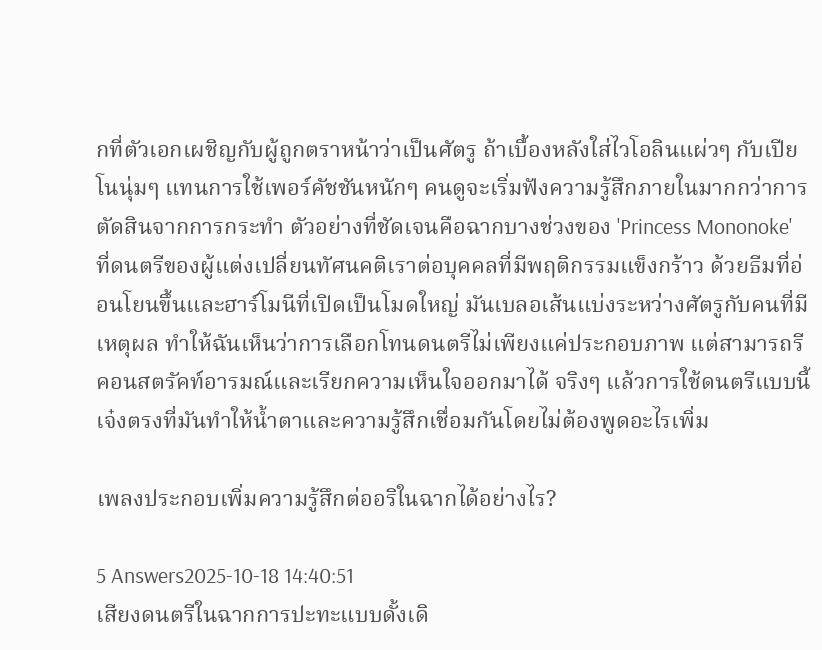กที่ตัวเอกเผชิญกับผู้ถูกตราหน้าว่าเป็นศัตรู ถ้าเบื้องหลังใส่ไวโอลินแผ่วๆ กับเปียโนนุ่มๆ แทนการใช้เพอร์คัชชันหนักๆ คนดูจะเริ่มฟังความรู้สึกภายในมากกว่าการตัดสินจากการกระทำ ตัวอย่างที่ชัดเจนคือฉากบางช่วงของ 'Princess Mononoke' ที่ดนตรีของผู้แต่งเปลี่ยนทัศนคติเราต่อบุคคลที่มีพฤติกรรมแข็งกร้าว ด้วยธีมที่อ่อนโยนขึ้นและฮาร์โมนีที่เปิดเป็นโมดใหญ่ มันเบลอเส้นแบ่งระหว่างศัตรูกับคนที่มีเหตุผล ทำให้ฉันเห็นว่าการเลือกโทนดนตรีไม่เพียงแค่ประกอบภาพ แต่สามารถรีคอนสตรัคท์อารมณ์และเรียกความเห็นใจออกมาได้ จริงๆ แล้วการใช้ดนตรีแบบนี้เจ๋งตรงที่มันทำให้น้ำตาและความรู้สึกเชื่อมกันโดยไม่ต้องพูดอะไรเพิ่ม

เพลงประกอบเพิ่มความรู้สึกต่ออริในฉากได้อย่างไร?

5 Answers2025-10-18 14:40:51
เสียงดนตรีในฉากการปะทะแบบดั้งเดิ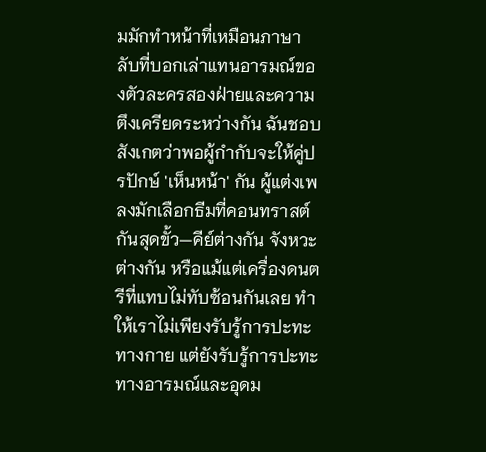มมักทำหน้าที่เหมือนภาษาลับที่บอกเล่าแทนอารมณ์ของตัวละครสองฝ่ายและความตึงเครียดระหว่างกัน ฉันชอบสังเกตว่าพอผู้กำกับจะให้คู่ปรปักษ์ 'เห็นหน้า' กัน ผู้แต่งเพลงมักเลือกธีมที่คอนทราสต์กันสุดขั้ว—คีย์ต่างกัน จังหวะต่างกัน หรือแม้แต่เครื่องดนตรีที่แทบไม่ทับซ้อนกันเลย ทำให้เราไม่เพียงรับรู้การปะทะทางกาย แต่ยังรับรู้การปะทะทางอารมณ์และอุดม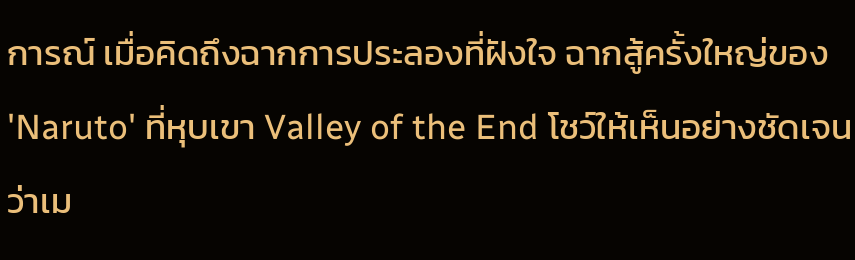การณ์ เมื่อคิดถึงฉากการประลองที่ฝังใจ ฉากสู้ครั้งใหญ่ของ 'Naruto' ที่หุบเขา Valley of the End โชว์ให้เห็นอย่างชัดเจนว่าเม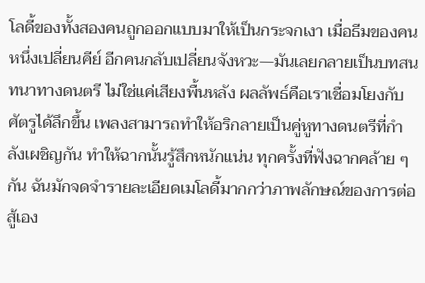โลดี้ของทั้งสองคนถูกออกแบบมาให้เป็นกระจกเงา เมื่อธีมของคนหนึ่งเปลี่ยนคีย์ อีกคนกลับเปลี่ยนจังหวะ—มันเลยกลายเป็นบทสนทนาทางดนตรี ไม่ใช่แค่เสียงพื้นหลัง ผลลัพธ์คือเราเชื่อมโยงกับศัตรูได้ลึกขึ้น เพลงสามารถทำให้อริกลายเป็นคู่หูทางดนตรีที่กำลังเผชิญกัน ทำให้ฉากนั้นรู้สึกหนักแน่น ทุกครั้งที่ฟังฉากคล้าย ๆ กัน ฉันมักจดจำรายละเอียดเมโลดี้มากกว่าภาพลักษณ์ของการต่อสู้เอง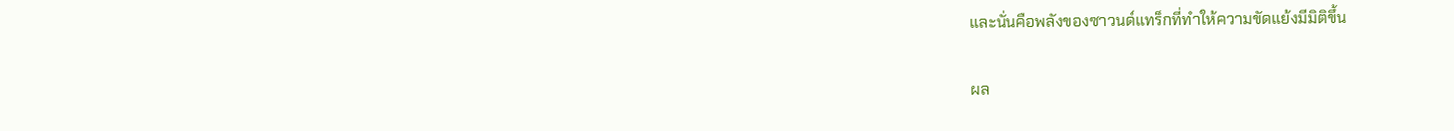และนั่นคือพลังของซาวนด์แทร็กที่ทำให้ความขัดแย้งมีมิติขึ้น

ผล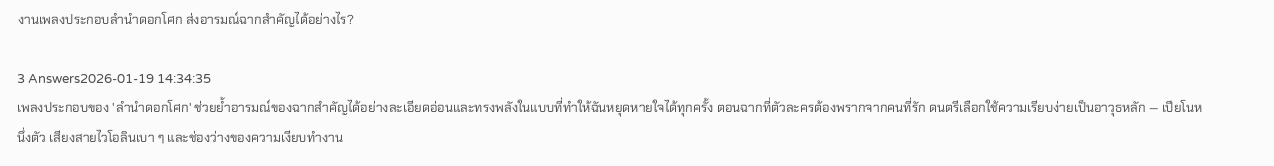งานเพลงประกอบลํานําดอกโศก ส่งอารมณ์ฉากสำคัญได้อย่างไร?

3 Answers2026-01-19 14:34:35
เพลงประกอบของ 'ลำนำดอกโศก' ช่วยย้ำอารมณ์ของฉากสำคัญได้อย่างละเอียดอ่อนและทรงพลังในแบบที่ทำให้ฉันหยุดหายใจได้ทุกครั้ง ตอนฉากที่ตัวละครต้องพรากจากคนที่รัก ดนตรีเลือกใช้ความเรียบง่ายเป็นอาวุธหลัก — เปียโนหนึ่งตัว เสียงสายไวโอลินเบา ๆ และช่องว่างของความเงียบทำงาน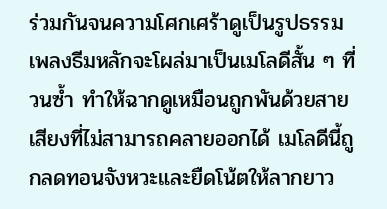ร่วมกันจนความโศกเศร้าดูเป็นรูปธรรม เพลงธีมหลักจะโผล่มาเป็นเมโลดีสั้น ๆ ที่วนซ้ำ ทำให้ฉากดูเหมือนถูกพันด้วยสายเสียงที่ไม่สามารถคลายออกได้ เมโลดีนี้ถูกลดทอนจังหวะและยืดโน้ตให้ลากยาว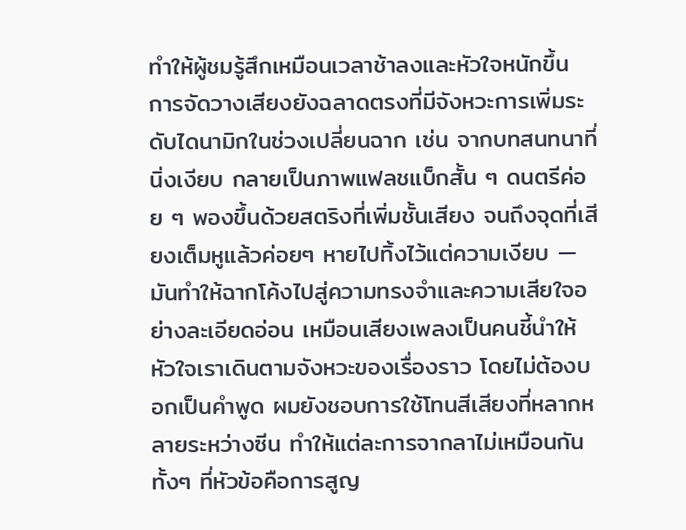ทำให้ผู้ชมรู้สึกเหมือนเวลาช้าลงและหัวใจหนักขึ้น การจัดวางเสียงยังฉลาดตรงที่มีจังหวะการเพิ่มระดับไดนามิกในช่วงเปลี่ยนฉาก เช่น จากบทสนทนาที่นิ่งเงียบ กลายเป็นภาพแฟลชแบ็กสั้น ๆ ดนตรีค่อย ๆ พองขึ้นด้วยสตริงที่เพิ่มชั้นเสียง จนถึงจุดที่เสียงเต็มหูแล้วค่อยๆ หายไปทิ้งไว้แต่ความเงียบ — มันทำให้ฉากโค้งไปสู่ความทรงจำและความเสียใจอย่างละเอียดอ่อน เหมือนเสียงเพลงเป็นคนชี้นำให้หัวใจเราเดินตามจังหวะของเรื่องราว โดยไม่ต้องบอกเป็นคำพูด ผมยังชอบการใช้โทนสีเสียงที่หลากหลายระหว่างซีน ทำให้แต่ละการจากลาไม่เหมือนกัน ทั้งๆ ที่หัวข้อคือการสูญ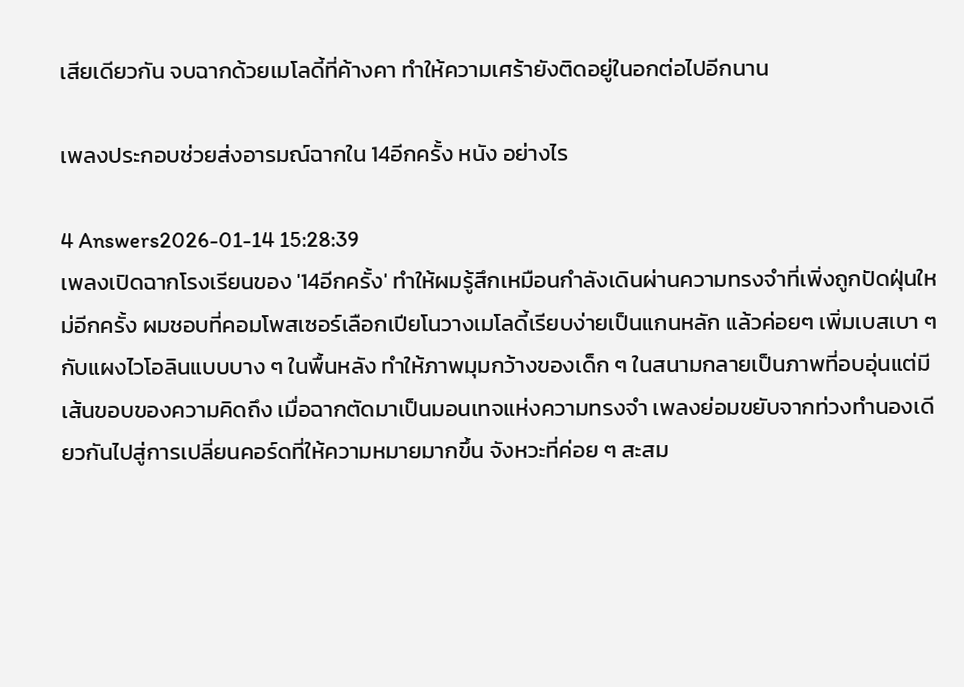เสียเดียวกัน จบฉากด้วยเมโลดี้ที่ค้างคา ทำให้ความเศร้ายังติดอยู่ในอกต่อไปอีกนาน

เพลงประกอบช่วยส่งอารมณ์ฉากใน 14อีกครั้ง หนัง อย่างไร

4 Answers2026-01-14 15:28:39
เพลงเปิดฉากโรงเรียนของ '14อีกครั้ง' ทำให้ผมรู้สึกเหมือนกำลังเดินผ่านความทรงจำที่เพิ่งถูกปัดฝุ่นใหม่อีกครั้ง ผมชอบที่คอมโพสเซอร์เลือกเปียโนวางเมโลดี้เรียบง่ายเป็นแกนหลัก แล้วค่อยๆ เพิ่มเบสเบา ๆ กับแผงไวโอลินแบบบาง ๆ ในพื้นหลัง ทำให้ภาพมุมกว้างของเด็ก ๆ ในสนามกลายเป็นภาพที่อบอุ่นแต่มีเส้นขอบของความคิดถึง เมื่อฉากตัดมาเป็นมอนเทจแห่งความทรงจำ เพลงย่อมขยับจากท่วงทำนองเดียวกันไปสู่การเปลี่ยนคอร์ดที่ให้ความหมายมากขึ้น จังหวะที่ค่อย ๆ สะสม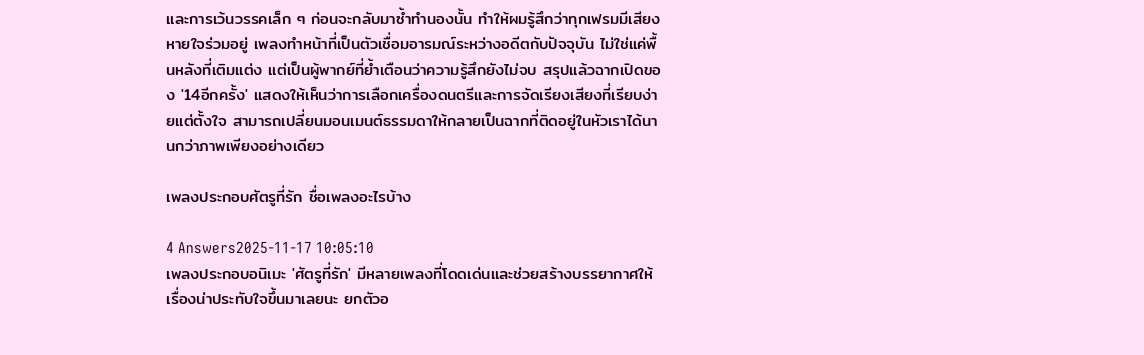และการเว้นวรรคเล็ก ๆ ก่อนจะกลับมาซ้ำทำนองนั้น ทำให้ผมรู้สึกว่าทุกเฟรมมีเสียงหายใจร่วมอยู่ เพลงทำหน้าที่เป็นตัวเชื่อมอารมณ์ระหว่างอดีตกับปัจจุบัน ไม่ใช่แค่พื้นหลังที่เติมแต่ง แต่เป็นผู้พากย์ที่ย้ำเตือนว่าความรู้สึกยังไม่จบ สรุปแล้วฉากเปิดของ '14อีกครั้ง' แสดงให้เห็นว่าการเลือกเครื่องดนตรีและการจัดเรียงเสียงที่เรียบง่ายแต่ตั้งใจ สามารถเปลี่ยนมอนเมนต์ธรรมดาให้กลายเป็นฉากที่ติดอยู่ในหัวเราได้นานกว่าภาพเพียงอย่างเดียว

เพลงประกอบศัตรูที่รัก ชื่อเพลงอะไรบ้าง

4 Answers2025-11-17 10:05:10
เพลงประกอบอนิเมะ 'ศัตรูที่รัก' มีหลายเพลงที่โดดเด่นและช่วยสร้างบรรยากาศให้เรื่องน่าประทับใจขึ้นมาเลยนะ ยกตัวอ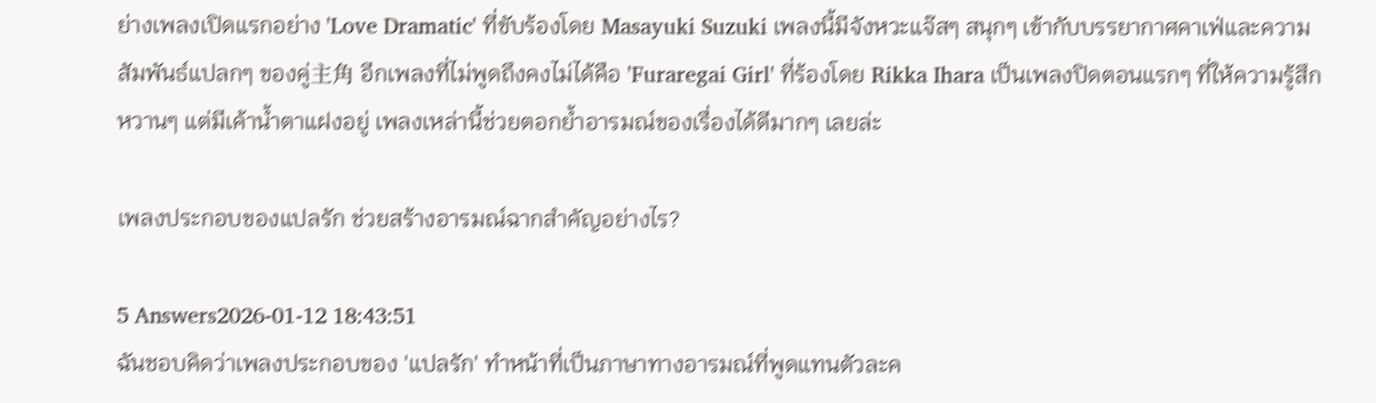ย่างเพลงเปิดแรกอย่าง 'Love Dramatic' ที่ขับร้องโดย Masayuki Suzuki เพลงนี้มีจังหวะแจ๊สๆ สนุกๆ เข้ากับบรรยากาศคาเฟ่และความสัมพันธ์แปลกๆ ของคู่主角 อีกเพลงที่ไม่พูดถึงคงไม่ได้คือ 'Furaregai Girl' ที่ร้องโดย Rikka Ihara เป็นเพลงปิดตอนแรกๆ ที่ให้ความรู้สึกหวานๆ แต่มีเค้าน้ำตาแฝงอยู่ เพลงเหล่านี้ช่วยตอกย้ำอารมณ์ของเรื่องได้ดีมากๆ เลยล่ะ

เพลงประกอบของแปลรัก ช่วยสร้างอารมณ์ฉากสำคัญอย่างไร?

5 Answers2026-01-12 18:43:51
ฉันชอบคิดว่าเพลงประกอบของ 'แปลรัก' ทำหน้าที่เป็นภาษาทางอารมณ์ที่พูดแทนตัวละค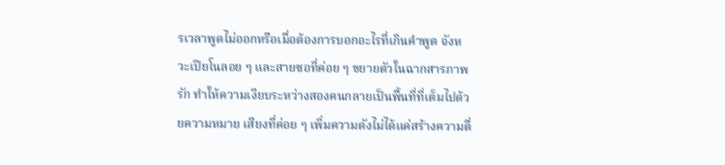รเวลาพูดไม่ออกหรือเมื่อต้องการบอกอะไรที่เกินคำพูด จังหวะเปียโนลอย ๆ และสายซอที่ค่อย ๆ ขยายตัวในฉากสารภาพรัก ทำให้ความเงียบระหว่างสองคนกลายเป็นพื้นที่ที่เต็มไปด้วยความหมาย เสียงที่ค่อย ๆ เพิ่มความดังไม่ได้แค่สร้างความตื่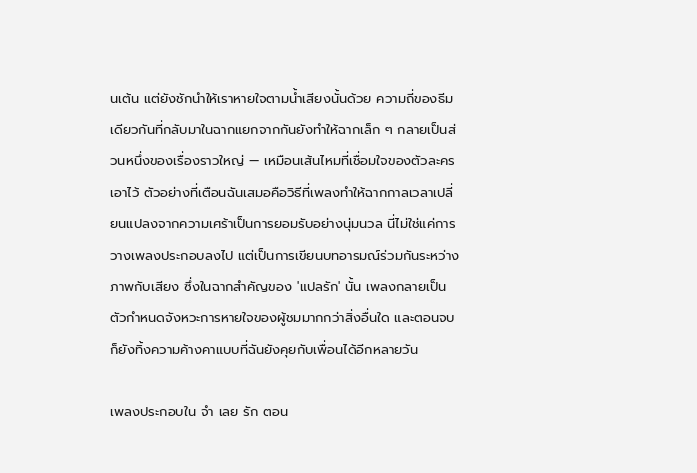นเต้น แต่ยังชักนำให้เราหายใจตามน้ำเสียงนั้นด้วย ความถี่ของธีมเดียวกันที่กลับมาในฉากแยกจากกันยังทำให้ฉากเล็ก ๆ กลายเป็นส่วนหนึ่งของเรื่องราวใหญ่ — เหมือนเส้นไหมที่เชื่อมใจของตัวละครเอาไว้ ตัวอย่างที่เตือนฉันเสมอคือวิธีที่เพลงทำให้ฉากกาลเวลาเปลี่ยนแปลงจากความเศร้าเป็นการยอมรับอย่างนุ่มนวล นี่ไม่ใช่แค่การวางเพลงประกอบลงไป แต่เป็นการเขียนบทอารมณ์ร่วมกันระหว่างภาพกับเสียง ซึ่งในฉากสำคัญของ 'แปลรัก' นั้น เพลงกลายเป็นตัวกำหนดจังหวะการหายใจของผู้ชมมากกว่าสิ่งอื่นใด และตอนจบก็ยังทิ้งความค้างคาแบบที่ฉันยังคุยกับเพื่อนได้อีกหลายวัน

เพลงประกอบใน จํา เลย รัก ตอน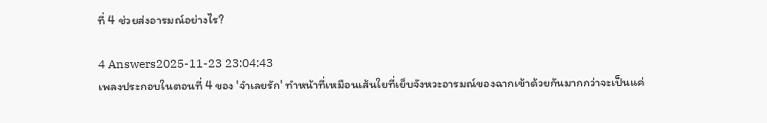ที่ 4 ช่วยส่งอารมณ์อย่างไร?

4 Answers2025-11-23 23:04:43
เพลงประกอบในตอนที่ 4 ของ 'จำเลยรัก' ทำหน้าที่เหมือนเส้นใยที่เย็บจังหวะอารมณ์ของฉากเข้าด้วยกันมากกว่าจะเป็นแค่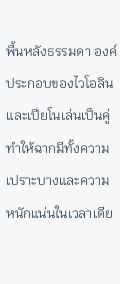พื้นหลังธรรมดา องค์ประกอบของไวโอลินและเปียโนเล่นเป็นคู่ ทำให้ฉากมีทั้งความเปราะบางและความหนักแน่นในเวลาเดีย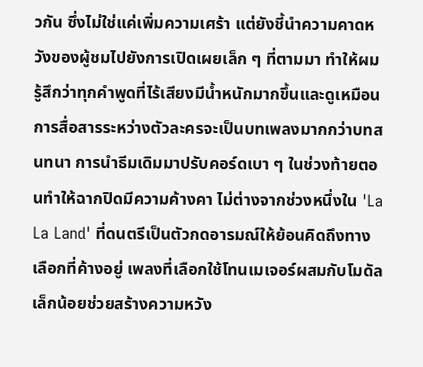วกัน ซึ่งไม่ใช่แค่เพิ่มความเศร้า แต่ยังชี้นำความคาดหวังของผู้ชมไปยังการเปิดเผยเล็ก ๆ ที่ตามมา ทำให้ผมรู้สึกว่าทุกคำพูดที่ไร้เสียงมีน้ำหนักมากขึ้นและดูเหมือนการสื่อสารระหว่างตัวละครจะเป็นบทเพลงมากกว่าบทสนทนา การนำธีมเดิมมาปรับคอร์ดเบา ๆ ในช่วงท้ายตอนทำให้ฉากปิดมีความค้างคา ไม่ต่างจากช่วงหนึ่งใน 'La La Land' ที่ดนตรีเป็นตัวกดอารมณ์ให้ย้อนคิดถึงทางเลือกที่ค้างอยู่ เพลงที่เลือกใช้โทนเมเจอร์ผสมกับโมดัลเล็กน้อยช่วยสร้างความหวัง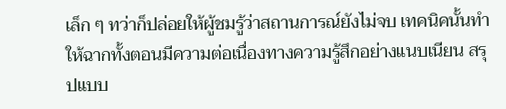เล็ก ๆ ทว่าก็ปล่อยให้ผู้ชมรู้ว่าสถานการณ์ยังไม่จบ เทคนิคนั้นทำให้ฉากทั้งตอนมีความต่อเนื่องทางความรู้สึกอย่างแนบเนียน สรุปแบบ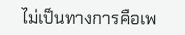ไม่เป็นทางการคือเพ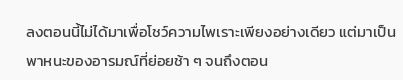ลงตอนนี้ไม่ได้มาเพื่อโชว์ความไพเราะเพียงอย่างเดียว แต่มาเป็นพาหนะของอารมณ์ที่ย่อยช้า ๆ จนถึงตอน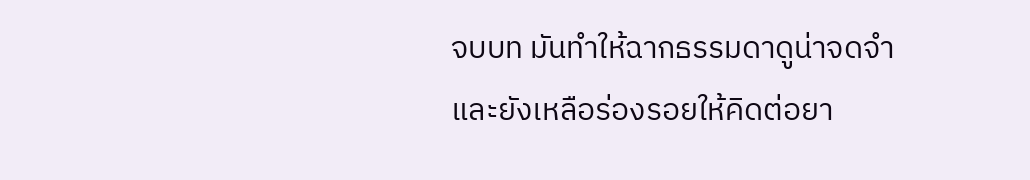จบบท มันทำให้ฉากธรรมดาดูน่าจดจำและยังเหลือร่องรอยให้คิดต่อยา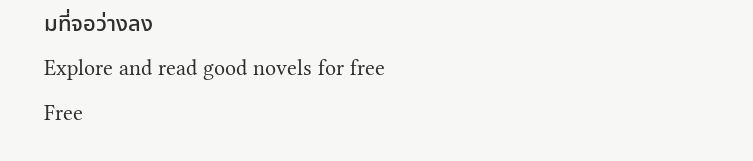มที่จอว่างลง
Explore and read good novels for free
Free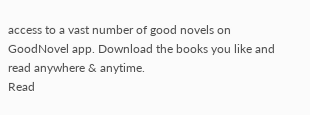access to a vast number of good novels on GoodNovel app. Download the books you like and read anywhere & anytime.
Read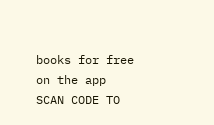books for free on the app
SCAN CODE TO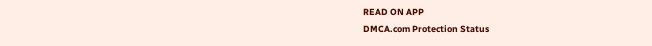READ ON APP
DMCA.com Protection Status